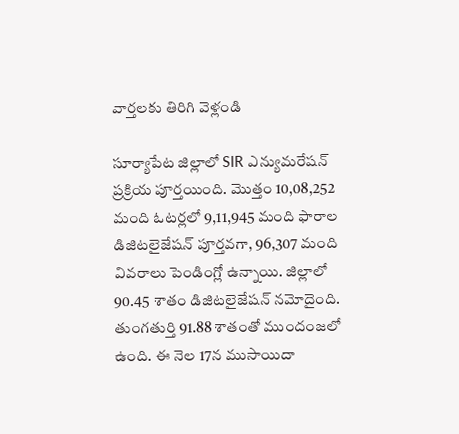వార్తలకు తిరిగి వెళ్లండి

సూర్యాపేట జిల్లాలో SIR ఎన్యుమరేషన్ ప్రక్రియ పూర్తయింది. మొత్తం 10,08,252 మంది ఓటర్లలో 9,11,945 మంది ఫారాల డిజిటలైజేషన్ పూర్తవగా, 96,307 మంది వివరాలు పెండింగ్లో ఉన్నాయి. జిల్లాలో 90.45 శాతం డిజిటలైజేషన్ నమోదైంది.
తుంగతుర్తి 91.88 శాతంతో ముందంజలో ఉంది. ఈ నెల 17న ముసాయిదా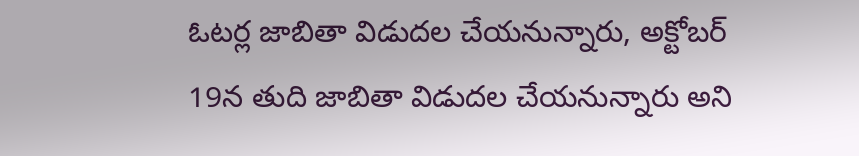ఓటర్ల జాబితా విడుదల చేయనున్నారు, అక్టోబర్ 19న తుది జాబితా విడుదల చేయనున్నారు అని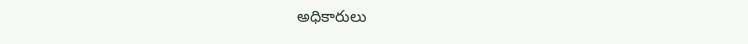అధికారులు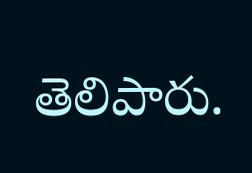తెలిపారు.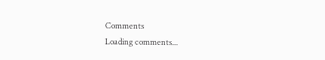Comments
Loading comments...